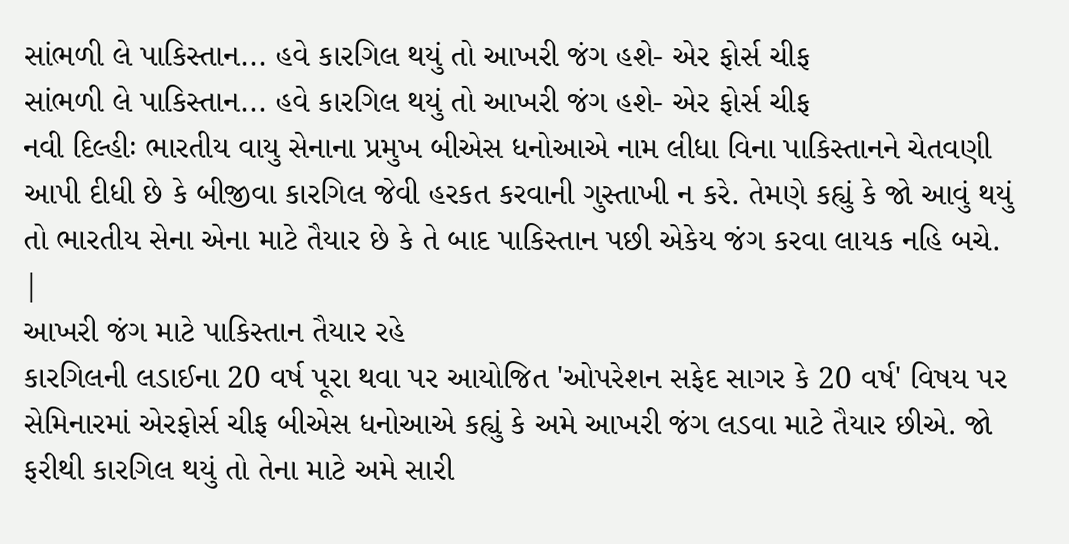સાંભળી લે પાકિસ્તાન... હવે કારગિલ થયું તો આખરી જંગ હશે- એર ફોર્સ ચીફ
સાંભળી લે પાકિસ્તાન... હવે કારગિલ થયું તો આખરી જંગ હશે- એર ફોર્સ ચીફ
નવી દિલ્હીઃ ભારતીય વાયુ સેનાના પ્રમુખ બીએસ ધનોઆએ નામ લીધા વિના પાકિસ્તાનને ચેતવણી આપી દીધી છે કે બીજીવા કારગિલ જેવી હરકત કરવાની ગુસ્તાખી ન કરે. તેમણે કહ્યું કે જો આવું થયું તો ભારતીય સેના એના માટે તૈયાર છે કે તે બાદ પાકિસ્તાન પછી એકેય જંગ કરવા લાયક નહિ બચે.
|
આખરી જંગ માટે પાકિસ્તાન તૈયાર રહે
કારગિલની લડાઈના 20 વર્ષ પૂરા થવા પર આયોજિત 'ઓપરેશન સફેદ સાગર કે 20 વર્ષ' વિષય પર સેમિનારમાં એરફોર્સ ચીફ બીએસ ધનોઆએ કહ્યું કે અમે આખરી જંગ લડવા માટે તૈયાર છીએ. જો ફરીથી કારગિલ થયું તો તેના માટે અમે સારી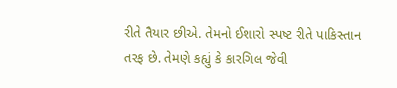રીતે તૈયાર છીએ. તેમનો ઈશારો સ્પષ્ટ રીતે પાકિસ્તાન તરફ છે. તેમણે કહ્યું કે કારગિલ જેવી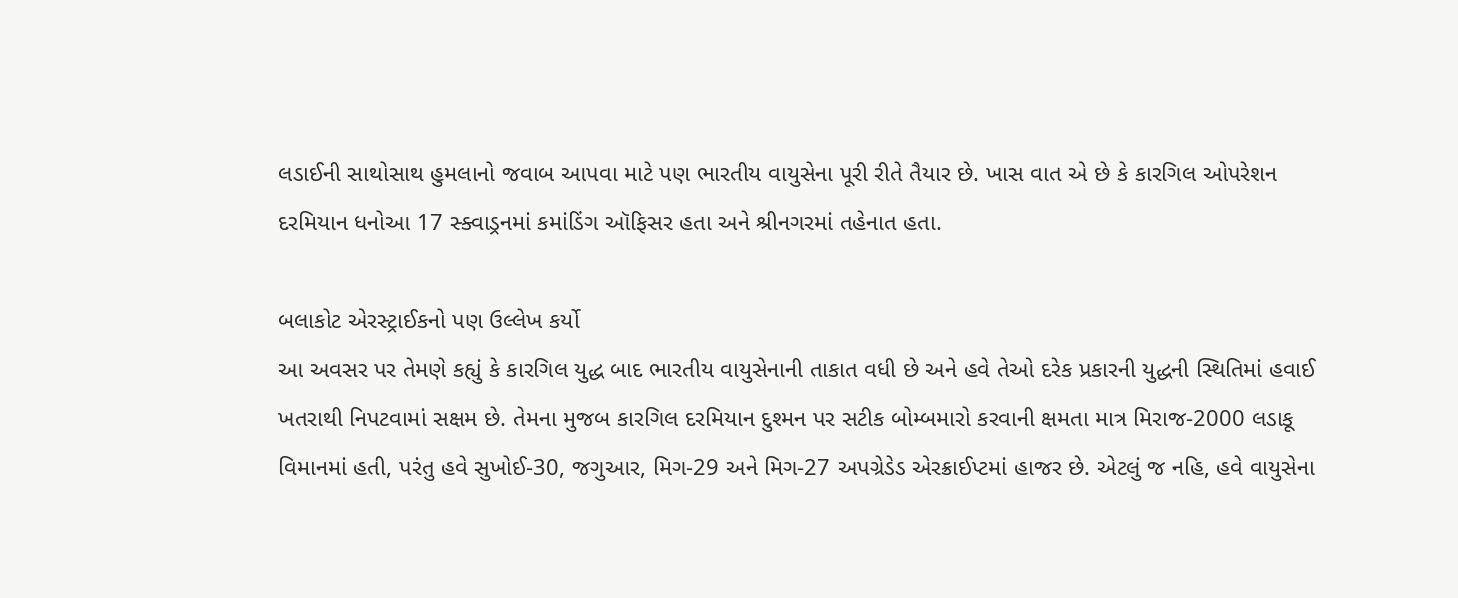લડાઈની સાથોસાથ હુમલાનો જવાબ આપવા માટે પણ ભારતીય વાયુસેના પૂરી રીતે તૈયાર છે. ખાસ વાત એ છે કે કારગિલ ઓપરેશન દરમિયાન ધનોઆ 17 સ્ક્વાડ્રનમાં કમાંડિંગ ઑફિસર હતા અને શ્રીનગરમાં તહેનાત હતા.

બલાકોટ એરસ્ટ્રાઈકનો પણ ઉલ્લેખ કર્યો
આ અવસર પર તેમણે કહ્યું કે કારગિલ યુદ્ધ બાદ ભારતીય વાયુસેનાની તાકાત વધી છે અને હવે તેઓ દરેક પ્રકારની યુદ્ધની સ્થિતિમાં હવાઈ ખતરાથી નિપટવામાં સક્ષમ છે. તેમના મુજબ કારગિલ દરમિયાન દુશ્મન પર સટીક બોમ્બમારો કરવાની ક્ષમતા માત્ર મિરાજ-2000 લડાકૂ વિમાનમાં હતી, પરંતુ હવે સુખોઈ-30, જગુઆર, મિગ-29 અને મિગ-27 અપગ્રેડેડ એરક્રાઈપ્ટમાં હાજર છે. એટલું જ નહિ, હવે વાયુસેના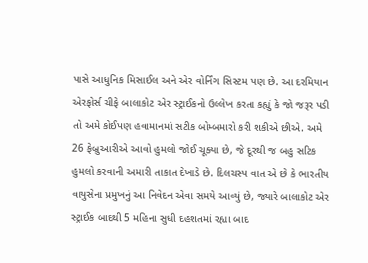પાસે આધુનિક મિસાઈલ અને એર વોર્નિંગ સિસ્ટમ પણ છે. આ દરમિયાન એરફોર્સ ચીફે બાલાકોટ એર સ્ટ્રાઈકનો ઉલ્લેખ કરતા કહ્યું કે જો જરૂર પડી તો અમે કોઈપણ હવામાનમાં સટીક બોમ્બમારો કરી શકીએ છીએ. અમે 26 ફેબ્રુઆરીએ આવો હુમલો જોઈ ચૂક્યા છે, જે દૂરથી જ બહુ સટિક હુમલો કરવાની અમારી તાકાત દેખાડે છે. દિલચસ્પ વાત એ છે કે ભારતીય વાયુસેના પ્રમુખનું આ નિવેદન એવા સમયે આવ્યું છે, જ્યારે બાલાકોટ એર સ્ટ્રાઈક બાદથી 5 મહિના સુધી દહશતમાં રહ્યા બાદ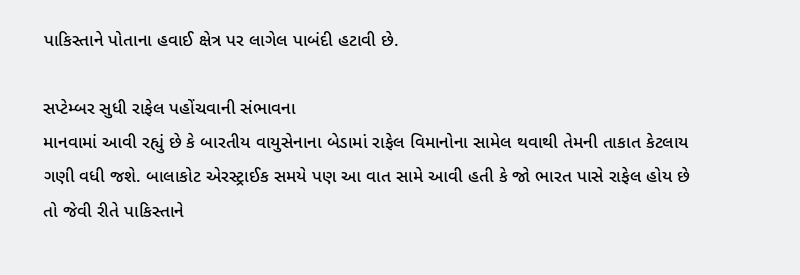પાકિસ્તાને પોતાના હવાઈ ક્ષેત્ર પર લાગેલ પાબંદી હટાવી છે.

સપ્ટેમ્બર સુધી રાફેલ પહોંચવાની સંભાવના
માનવામાં આવી રહ્યું છે કે બારતીય વાયુસેનાના બેડામાં રાફેલ વિમાનોના સામેલ થવાથી તેમની તાકાત કેટલાય ગણી વધી જશે. બાલાકોટ એરસ્ટ્રાઈક સમયે પણ આ વાત સામે આવી હતી કે જો ભારત પાસે રાફેલ હોય છે તો જેવી રીતે પાકિસ્તાને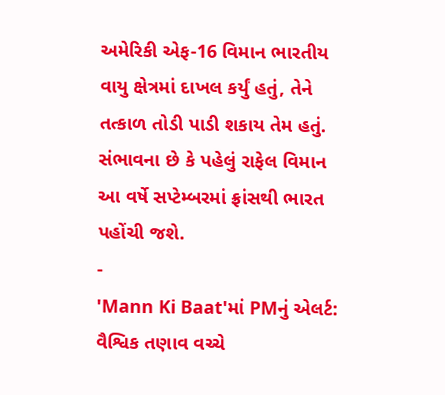અમેરિકી એફ-16 વિમાન ભારતીય વાયુ ક્ષેત્રમાં દાખલ કર્યું હતું, તેને તત્કાળ તોડી પાડી શકાય તેમ હતું. સંભાવના છે કે પહેલું રાફેલ વિમાન આ વર્ષે સપ્ટેમ્બરમાં ફ્રાંસથી ભારત પહોંચી જશે.
-
'Mann Ki Baat'માં PMનું એલર્ટ: વૈશ્વિક તણાવ વચ્ચે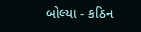બોલ્યા - કઠિન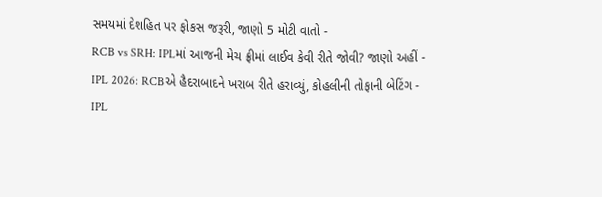સમયમાં દેશહિત પર ફોકસ જરૂરી, જાણો 5 મોટી વાતો -
RCB vs SRH: IPLમાં આજની મેચ ફ્રીમાં લાઈવ કેવી રીતે જોવી? જાણો અહીં -
IPL 2026: RCBએ હૈદરાબાદને ખરાબ રીતે હરાવ્યું, કોહલીની તોફાની બેટિંગ -
IPL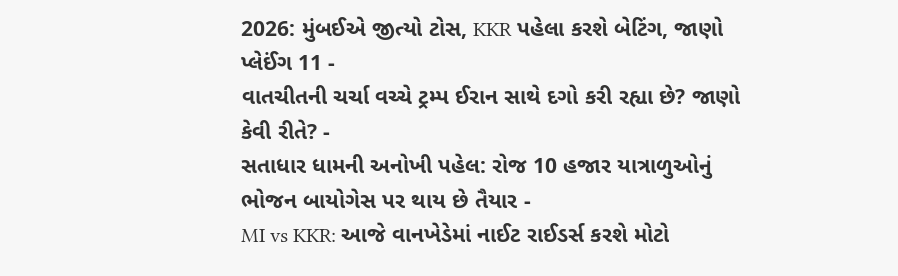2026: મુંબઈએ જીત્યો ટોસ, KKR પહેલા કરશે બેટિંગ, જાણો પ્લેઈંગ 11 -
વાતચીતની ચર્ચા વચ્ચે ટ્રમ્પ ઈરાન સાથે દગો કરી રહ્યા છે? જાણો કેવી રીતે? -
સતાધાર ધામની અનોખી પહેલ: રોજ 10 હજાર યાત્રાળુઓનું ભોજન બાયોગેસ પર થાય છે તૈયાર -
MI vs KKR: આજે વાનખેડેમાં નાઈટ રાઈડર્સ કરશે મોટો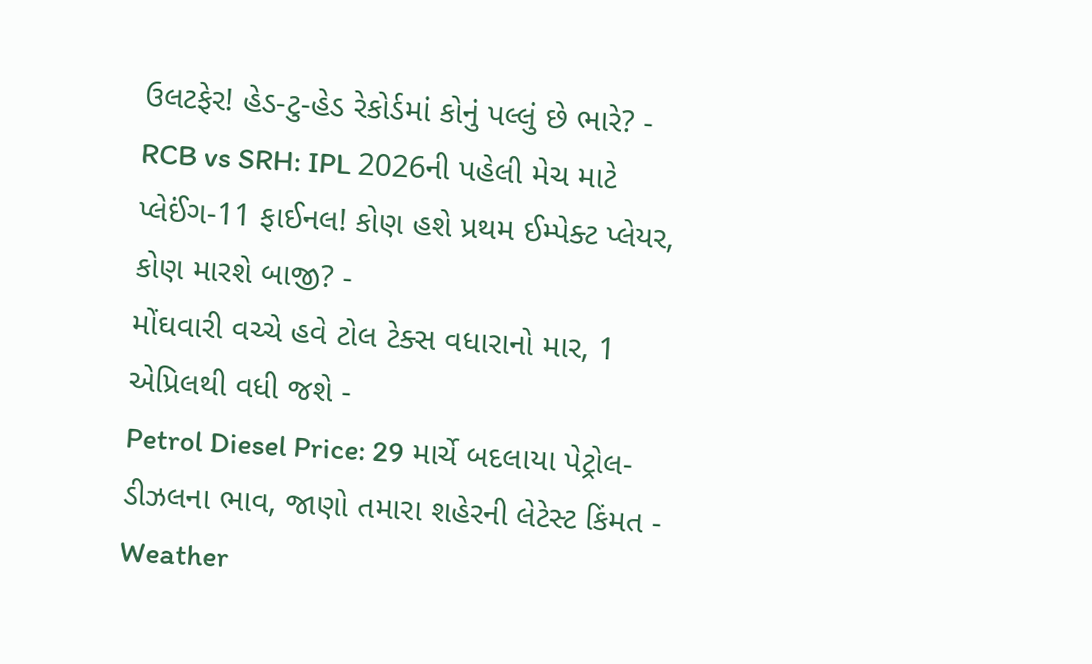ઉલટફેર! હેડ-ટુ-હેડ રેકોર્ડમાં કોનું પલ્લું છે ભારે? -
RCB vs SRH: IPL 2026ની પહેલી મેચ માટે પ્લેઈંગ-11 ફાઈનલ! કોણ હશે પ્રથમ ઈમ્પેક્ટ પ્લેયર, કોણ મારશે બાજી? -
મોંઘવારી વચ્ચે હવે ટોલ ટેક્સ વધારાનો માર, 1 એપ્રિલથી વધી જશે -
Petrol Diesel Price: 29 માર્ચે બદલાયા પેટ્રોલ-ડીઝલના ભાવ, જાણો તમારા શહેરની લેટેસ્ટ કિંમત -
Weather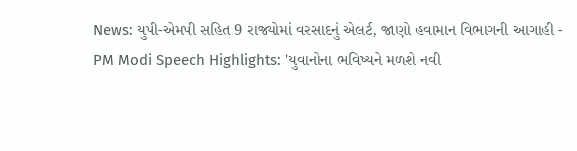News: યુપી-એમપી સહિત 9 રાજ્યોમાં વરસાદનું એલર્ટ, જાણો હવામાન વિભાગની આગાહી -
PM Modi Speech Highlights: 'યુવાનોના ભવિષ્યને મળશે નવી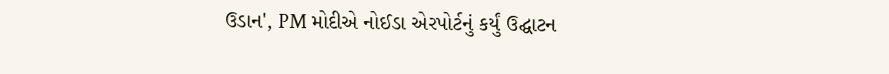ઉડાન', PM મોદીએ નોઈડા એરપોર્ટનું કર્યું ઉદ્ઘાટન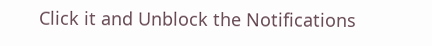Click it and Unblock the Notifications